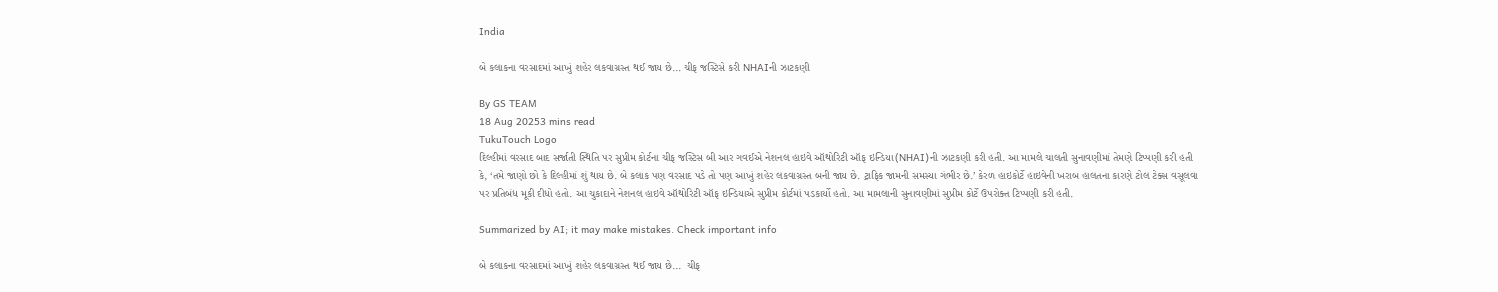India

બે કલાકના વરસાદમાં આખું શહેર લકવાગ્રસ્ત થઈ જાય છે... ચીફ જસ્ટિસે કરી NHAIની ઝાટકણી

By GS TEAM
18 Aug 20253 mins read
TukuTouch Logo
દિલ્હીમાં વરસાદ બાદ સર્જાતી સ્થિતિ પર સુપ્રીમ કોર્ટના ચીફ જસ્ટિસ બી આર ગવઈએ નેશનલ હાઇવે ઑથોરિટી ઑફ ઇન્ડિયા(NHAI)ની ઝાટકણી કરી હતી. આ મામલે ચાલતી સુનાવણીમાં તેમણે ટિપ્પણી કરી હતી કે, ‘તમે જાણો છો કે દિલ્હીમાં શું થાય છે. બે કલાક પણ વરસાદ પડે તો પણ આખું શહેર લકવાગ્રસ્ત બની જાય છે. ટ્રાફિક જામની સમસ્યા ગંભીર છે.’ કેરળ હાઇકોર્ટે હાઇવેની ખરાબ હાલતના કારણે ટોલ ટેક્સ વસૂલવા પર પ્રતિબંધ મૂકી દીધો હતો. આ ચુકાદાને નેશનલ હાઇવે ઑથોરિટી ઑફ ઇન્ડિયાએ સુપ્રીમ કોર્ટમાં પડકાર્યો હતો. આ મામલાની સુનાવણીમાં સુપ્રીમ કોર્ટે ઉપરોક્ત ટિપ્પણી કરી હતી.

Summarized by AI; it may make mistakes. Check important info

બે કલાકના વરસાદમાં આખું શહેર લકવાગ્રસ્ત થઈ જાય છે...  ચીફ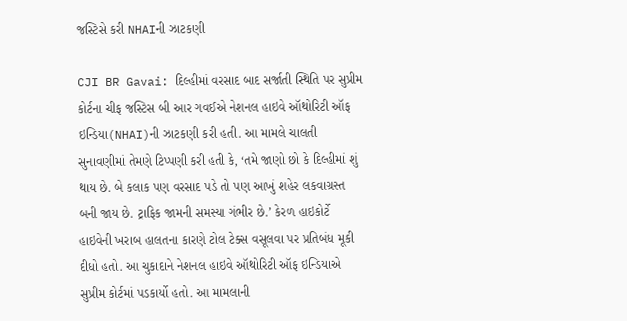જસ્ટિસે કરી NHAIની ઝાટકણી

CJI BR Gavai: દિલ્હીમાં વરસાદ બાદ સર્જાતી સ્થિતિ પર સુપ્રીમ કોર્ટના ચીફ જસ્ટિસ બી આર ગવઈએ નેશનલ હાઇવે ઑથોરિટી ઑફ ઇન્ડિયા(NHAI)ની ઝાટકણી કરી હતી. આ મામલે ચાલતી સુનાવણીમાં તેમણે ટિપ્પણી કરી હતી કે, ‘તમે જાણો છો કે દિલ્હીમાં શું થાય છે. બે કલાક પણ વરસાદ પડે તો પણ આખું શહેર લકવાગ્રસ્ત બની જાય છે. ટ્રાફિક જામની સમસ્યા ગંભીર છે.’ કેરળ હાઇકોર્ટે હાઇવેની ખરાબ હાલતના કારણે ટોલ ટેક્સ વસૂલવા પર પ્રતિબંધ મૂકી દીધો હતો. આ ચુકાદાને નેશનલ હાઇવે ઑથોરિટી ઑફ ઇન્ડિયાએ સુપ્રીમ કોર્ટમાં પડકાર્યો હતો. આ મામલાની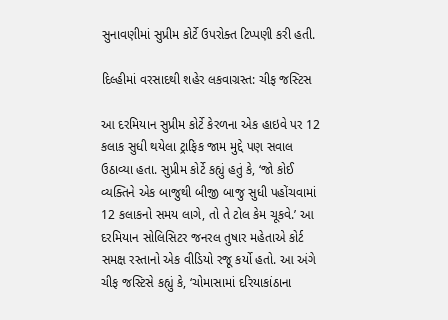સુનાવણીમાં સુપ્રીમ કોર્ટે ઉપરોક્ત ટિપ્પણી કરી હતી.

દિલ્હીમાં વરસાદથી શહેર લકવાગ્રસ્ત: ચીફ જસ્ટિસ

આ દરમિયાન સુપ્રીમ કોર્ટે કેરળના એક હાઇવે પર 12 કલાક સુધી થયેલા ટ્રાફિક જામ મુદ્દે પણ સવાલ ઉઠાવ્યા હતા. સુપ્રીમ કોર્ટે કહ્યું હતું કે, ‘જો કોઈ વ્યક્તિને એક બાજુથી બીજી બાજુ સુધી પહોંચવામાં 12 કલાકનો સમય લાગે, તો તે ટોલ કેમ ચૂકવે.’ આ દરમિયાન સોલિસિટર જનરલ તુષાર મહેતાએ કોર્ટ સમક્ષ રસ્તાનો એક વીડિયો રજૂ કર્યો હતો. આ અંગે ચીફ જસ્ટિસે કહ્યું કે, ‘ચોમાસામાં દરિયાકાંઠાના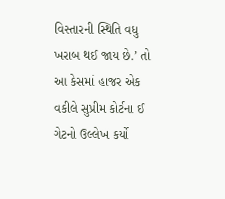વિસ્તારની સ્થિતિ વધુ ખરાબ થઈ જાય છે.’ તો આ કેસમાં હાજર એક વકીલે સુપ્રીમ કોર્ટના ઈ ગેટનો ઉલ્લેખ કર્યો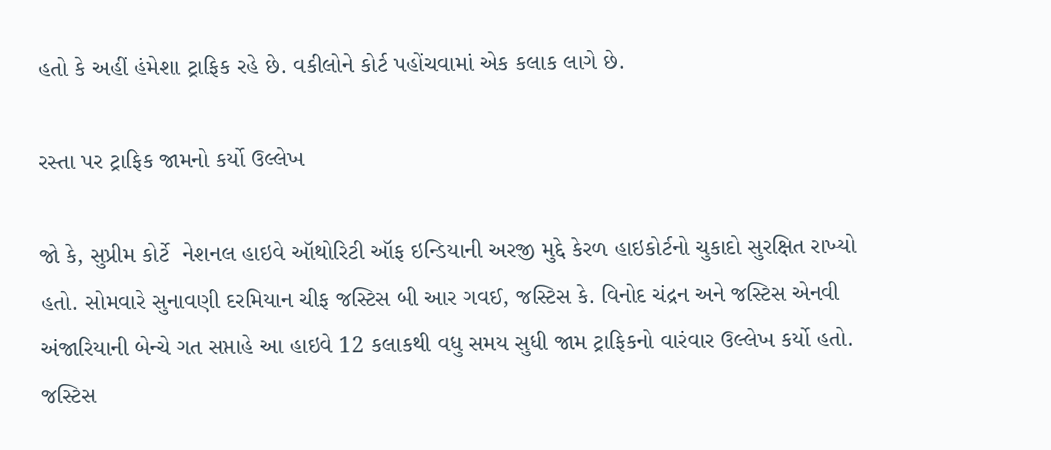હતો કે અહીં હંમેશા ટ્રાફિક રહે છે. વકીલોને કોર્ટ પહોંચવામાં એક કલાક લાગે છે.

રસ્તા પર ટ્રાફિક જામનો કર્યો ઉલ્લેખ

જો કે, સુપ્રીમ કોર્ટે  નેશનલ હાઇવે ઑથોરિટી ઑફ ઇન્ડિયાની અરજી મુદ્દે કેરળ હાઇકોર્ટનો ચુકાદો સુરક્ષિત રાખ્યો હતો. સોમવારે સુનાવણી દરમિયાન ચીફ જસ્ટિસ બી આર ગવઈ, જસ્ટિસ કે. વિનોદ ચંદ્રન અને જસ્ટિસ એનવી અંજારિયાની બેન્ચે ગત સપ્તાહે આ હાઇવે 12 કલાકથી વધુ સમય સુધી જામ ટ્રાફિકનો વારંવાર ઉલ્લેખ કર્યો હતો. જસ્ટિસ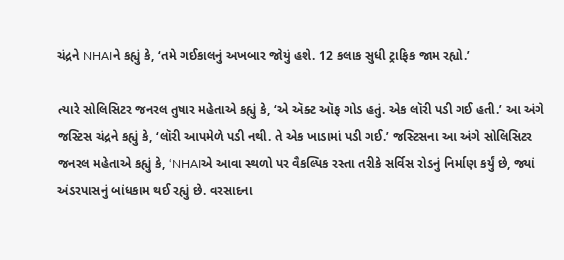ચંદ્રને NHAIને કહ્યું કે, ‘તમે ગઈકાલનું અખબાર જોયું હશે. 12 કલાક સુધી ટ્રાફિક જામ રહ્યો.’

ત્યારે સોલિસિટર જનરલ તુષાર મહેતાએ કહ્યું કે, ‘એ ઍક્ટ ઑફ ગોડ હતું. એક લૉરી પડી ગઈ હતી.’ આ અંગે જસ્ટિસ ચંદ્રને કહ્યું કે, ‘લૉરી આપમેળે પડી નથી. તે એક ખાડામાં પડી ગઈ.’ જસ્ટિસના આ અંગે સોલિસિટર જનરલ મહેતાએ કહ્યું કે, ‘NHAIએ આવા સ્થળો પર વૈકલ્પિક રસ્તા તરીકે સર્વિસ રોડનું નિર્માણ કર્યું છે, જ્યાં અંડરપાસનું બાંધકામ થઈ રહ્યું છે. વરસાદના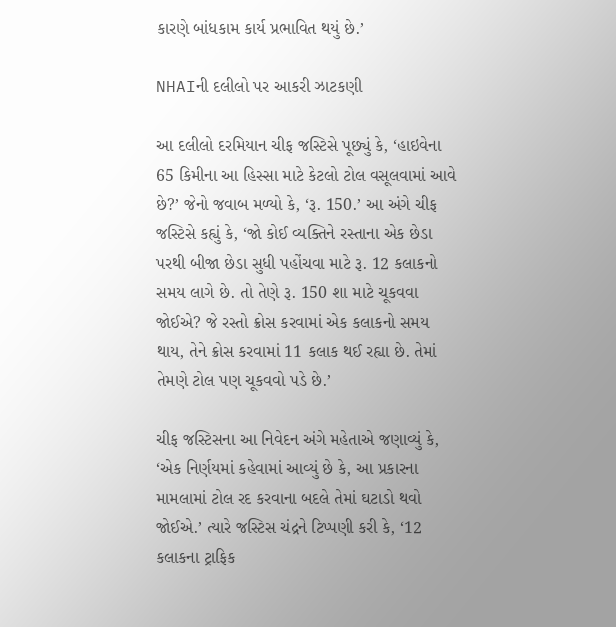કારણે બાંધકામ કાર્ય પ્રભાવિત થયું છે.’

NHAIની દલીલો પર આકરી ઝાટકણી

આ દલીલો દરમિયાન ચીફ જસ્ટિસે પૂછ્યું કે, ‘હાઇવેના 65 કિમીના આ હિસ્સા માટે કેટલો ટોલ વસૂલવામાં આવે છે?’ જેનો જવાબ મળ્યો કે, ‘રૂ. 150.’ આ અંગે ચીફ જસ્ટિસે કહ્યું કે, ‘જો કોઈ વ્યક્તિને રસ્તાના એક છેડા પરથી બીજા છેડા સુધી પહોંચવા માટે રૂ. 12 કલાકનો સમય લાગે છે. તો તેણે રૂ. 150 શા માટે ચૂકવવા જોઈએ? જે રસ્તો ક્રોસ કરવામાં એક કલાકનો સમય થાય, તેને ક્રોસ કરવામાં 11 કલાક થઈ રહ્યા છે. તેમાં તેમણે ટોલ પણ ચૂકવવો પડે છે.’

ચીફ જસ્ટિસના આ નિવેદન અંગે મહેતાએ જણાવ્યું કે, ‘એક નિર્ણયમાં કહેવામાં આવ્યું છે કે, આ પ્રકારના મામલામાં ટોલ રદ કરવાના બદલે તેમાં ઘટાડો થવો જોઈએ.’ ત્યારે જસ્ટિસ ચંદ્રને ટિપ્પણી કરી કે, ‘12 કલાકના ટ્રાફિક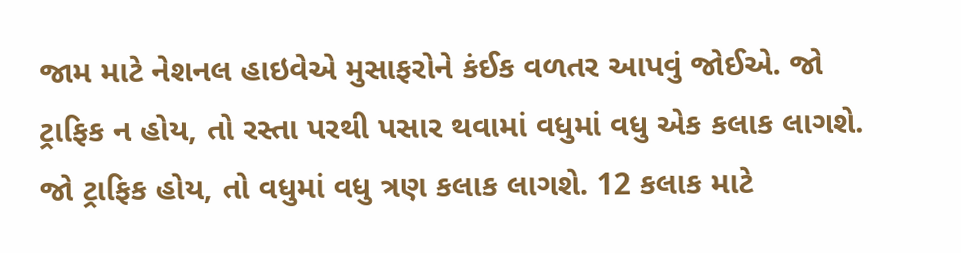જામ માટે નેશનલ હાઇવેએ મુસાફરોને કંઈક વળતર આપવું જોઈએ. જો ટ્રાફિક ન હોય, તો રસ્તા પરથી પસાર થવામાં વધુમાં વધુ એક કલાક લાગશે. જો ટ્રાફિક હોય, તો વધુમાં વધુ ત્રણ કલાક લાગશે. 12 કલાક માટે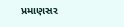પ્રમાણસર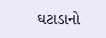ઘટાડાનો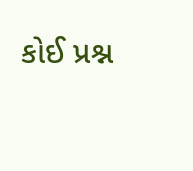કોઈ પ્રશ્ન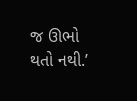જ ઊભો થતો નથી.’